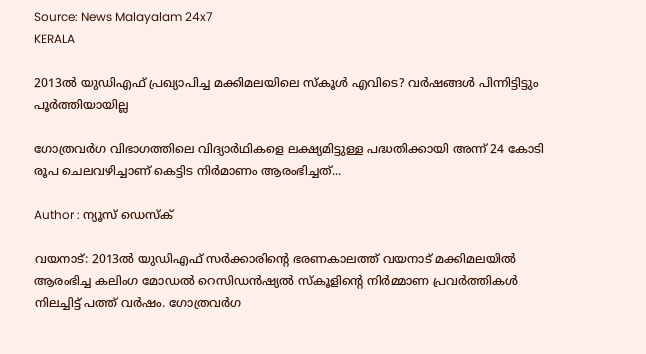Source: News Malayalam 24x7
KERALA

2013ൽ യുഡിഎഫ് പ്രഖ്യാപിച്ച മക്കിമലയിലെ സ്കൂൾ എവിടെ? വർഷങ്ങൾ പിന്നിട്ടിട്ടും പൂർത്തിയായില്ല

ഗോത്രവർഗ വിഭാഗത്തിലെ വിദ്യാർഥികളെ ലക്ഷ്യമിട്ടുള്ള പദ്ധതിക്കായി അന്ന് 24 കോടി രൂപ ചെലവഴിച്ചാണ് കെട്ടിട നിർമാണം ആരംഭിച്ചത്...

Author : ന്യൂസ് ഡെസ്ക്

വയനാട്: 2013ൽ യുഡിഎഫ് സർക്കാരിന്റെ ഭരണകാലത്ത് വയനാട് മക്കിമലയിൽ ആരംഭിച്ച കലിംഗ മോഡൽ റെസിഡൻഷ്യൽ സ്കൂളിന്റെ നിർമ്മാണ പ്രവർത്തികൾ നിലച്ചിട്ട് പത്ത് വർഷം. ഗോത്രവർഗ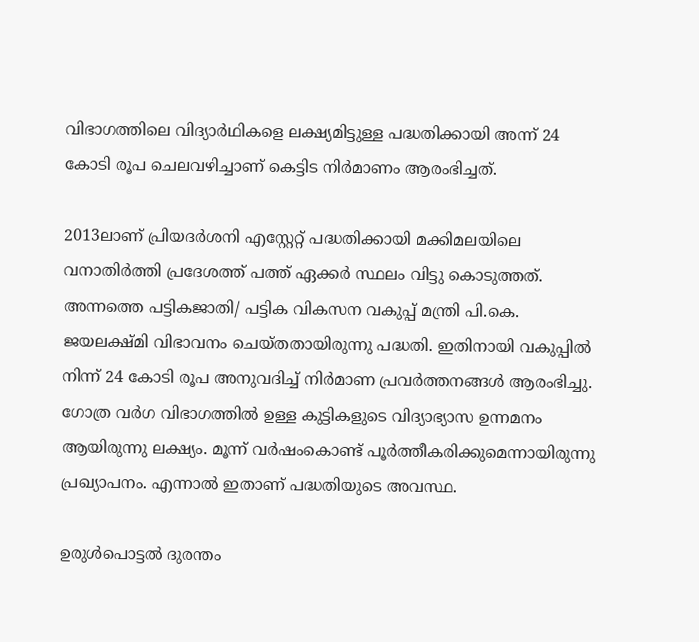വിഭാഗത്തിലെ വിദ്യാർഥികളെ ലക്ഷ്യമിട്ടുള്ള പദ്ധതിക്കായി അന്ന് 24 കോടി രൂപ ചെലവഴിച്ചാണ് കെട്ടിട നിർമാണം ആരംഭിച്ചത്.

2013ലാണ് പ്രിയദർശനി എസ്റ്റേറ്റ് പദ്ധതിക്കായി മക്കിമലയിലെ വനാതിർത്തി പ്രദേശത്ത് പത്ത് ഏക്കർ സ്ഥലം വിട്ടു കൊടുത്തത്. അന്നത്തെ പട്ടികജാതി/ പട്ടിക വികസന വകുപ്പ് മന്ത്രി പി.കെ. ജയലക്ഷ്മി വിഭാവനം ചെയ്തതായിരുന്നു പദ്ധതി. ഇതിനായി വകുപ്പിൽ നിന്ന് 24 കോടി രൂപ അനുവദിച്ച് നിർമാണ പ്രവർത്തനങ്ങൾ ആരംഭിച്ചു. ഗോത്ര വർഗ വിഭാഗത്തിൽ ഉള്ള കുട്ടികളുടെ വിദ്യാഭ്യാസ ഉന്നമനം ആയിരുന്നു ലക്ഷ്യം. മൂന്ന് വർഷംകൊണ്ട് പൂർത്തീകരിക്കുമെന്നായിരുന്നു പ്രഖ്യാപനം. എന്നാൽ ഇതാണ് പദ്ധതിയുടെ അവസ്ഥ.

ഉരുൾപൊട്ടൽ ദുരന്തം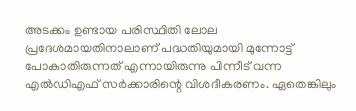അടക്കം ഉണ്ടായ പരിസ്ഥിതി ലോല പ്രദേശമായതിനാലാണ് പദ്ധതിയുമായി മുന്നോട്ട് പോകാതിരുന്നത് എന്നായിരുന്നു പിന്നീട് വന്ന എൽഡിഎഫ് സർക്കാരിന്റെ വിശദീകരണം. ഏതെങ്കിലും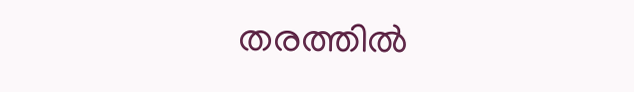തരത്തിൽ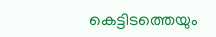കെട്ടിടത്തെയും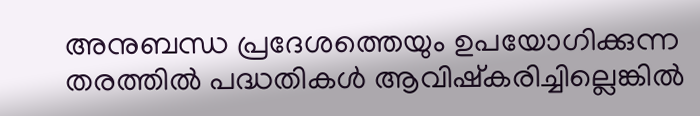അനുബന്ധ പ്രദേശത്തെയും ഉപയോഗിക്കുന്ന തരത്തിൽ പദ്ധതികൾ ആവിഷ്കരിച്ചില്ലെങ്കിൽ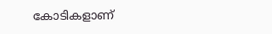കോടികളാണ്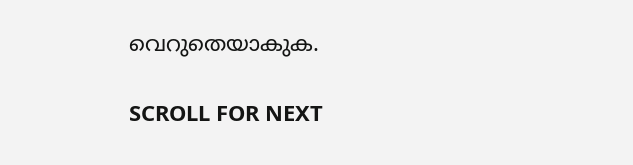വെറുതെയാകുക.

SCROLL FOR NEXT